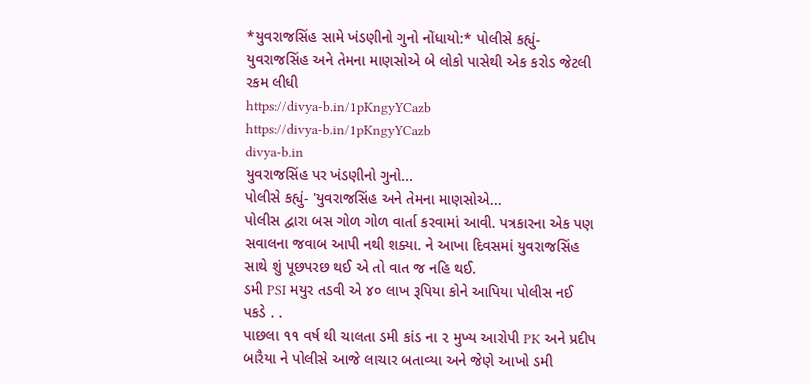*યુવરાજસિંહ સામે ખંડણીનો ગુનો નોંધાયો:* પોલીસે કહ્યું- યુવરાજસિંહ અને તેમના માણસોએ બે લોકો પાસેથી એક કરોડ જેટલી રકમ લીધી
https://divya-b.in/1pKngyYCazb
https://divya-b.in/1pKngyYCazb
divya-b.in
યુવરાજસિંહ પર ખંડણીનો ગુનો...
પોલીસે કહ્યું- 'યુવરાજસિંહ અને તેમના માણસોએ...
પોલીસ દ્વારા બસ ગોળ ગોળ વાર્તા કરવામાં આવી. પત્રકારના એક પણ સવાલના જવાબ આપી નથી શક્યા. ને આખા દિવસમાં યુવરાજસિંહ સાથે શું પૂછપરછ થઈ એ તો વાત જ નહિ થઈ.
ડમી PSI મયુર તડવી એ ૪૦ લાખ રૂપિયા કોને આપિયા પોલીસ નઈ પકડે . .
પાછલા ૧૧ વર્ષ થી ચાલતા ડમી કાંડ ના ૨ મુખ્ય આરોપી PK અને પ્રદીપ બારૈયા ને પોલીસે આજે લાચાર બતાવ્યા અને જેણે આખો ડમી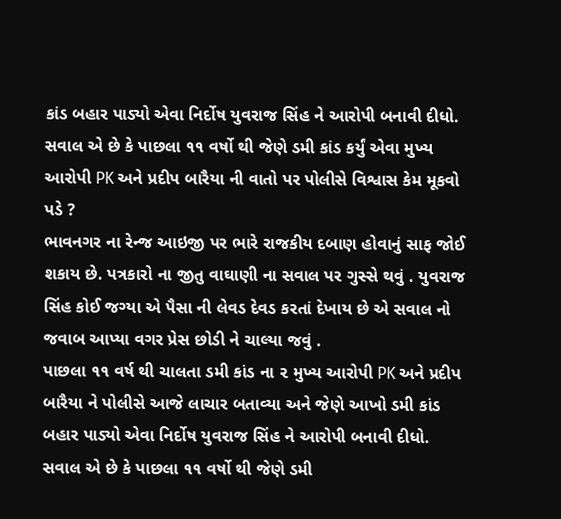કાંડ બહાર પાડ્યો એવા નિર્દોષ યુવરાજ સિંહ ને આરોપી બનાવી દીધો.
સવાલ એ છે કે પાછલા ૧૧ વર્ષો થી જેણે ડમી કાંડ કર્યું એવા મુખ્ય આરોપી PK અને પ્રદીપ બારૈયા ની વાતો પર પોલીસે વિશ્વાસ કેમ મૂકવો પડે ?
ભાવનગર ના રેન્જ આઇજી પર ભારે રાજકીય દબાણ હોવાનું સાફ જોઈ શકાય છે. પત્રકારો ના જીતુ વાઘાણી ના સવાલ પર ગુસ્સે થવું . યુવરાજ સિંહ કોઈ જગ્યા એ પૈસા ની લેવડ દેવડ કરતાં દેખાય છે એ સવાલ નો જવાબ આપ્યા વગર પ્રેસ છોડી ને ચાલ્યા જવું .
પાછલા ૧૧ વર્ષ થી ચાલતા ડમી કાંડ ના ૨ મુખ્ય આરોપી PK અને પ્રદીપ બારૈયા ને પોલીસે આજે લાચાર બતાવ્યા અને જેણે આખો ડમી કાંડ બહાર પાડ્યો એવા નિર્દોષ યુવરાજ સિંહ ને આરોપી બનાવી દીધો.
સવાલ એ છે કે પાછલા ૧૧ વર્ષો થી જેણે ડમી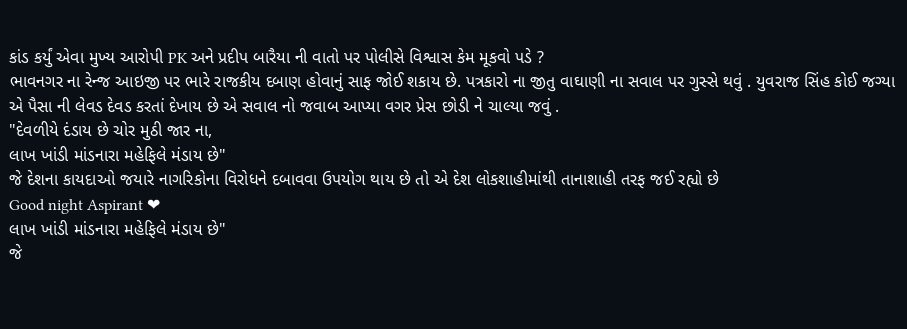કાંડ કર્યું એવા મુખ્ય આરોપી PK અને પ્રદીપ બારૈયા ની વાતો પર પોલીસે વિશ્વાસ કેમ મૂકવો પડે ?
ભાવનગર ના રેન્જ આઇજી પર ભારે રાજકીય દબાણ હોવાનું સાફ જોઈ શકાય છે. પત્રકારો ના જીતુ વાઘાણી ના સવાલ પર ગુસ્સે થવું . યુવરાજ સિંહ કોઈ જગ્યા એ પૈસા ની લેવડ દેવડ કરતાં દેખાય છે એ સવાલ નો જવાબ આપ્યા વગર પ્રેસ છોડી ને ચાલ્યા જવું .
"દેવળીયે દંડાય છે ચોર મુઠી જાર ના,
લાખ ખાંડી માંડનારા મહેફિલે મંડાય છે"
જે દેશના કાયદાઓ જયારે નાગરિકોના વિરોધને દબાવવા ઉપયોગ થાય છે તો એ દેશ લોકશાહીમાંથી તાનાશાહી તરફ જઈ રહ્યો છે
Good night Aspirant ❤
લાખ ખાંડી માંડનારા મહેફિલે મંડાય છે"
જે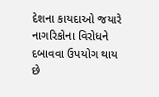દેશના કાયદાઓ જયારે નાગરિકોના વિરોધને દબાવવા ઉપયોગ થાય છે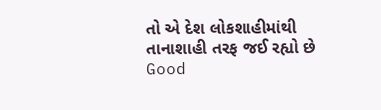તો એ દેશ લોકશાહીમાંથી તાનાશાહી તરફ જઈ રહ્યો છે
Good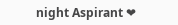night Aspirant ❤